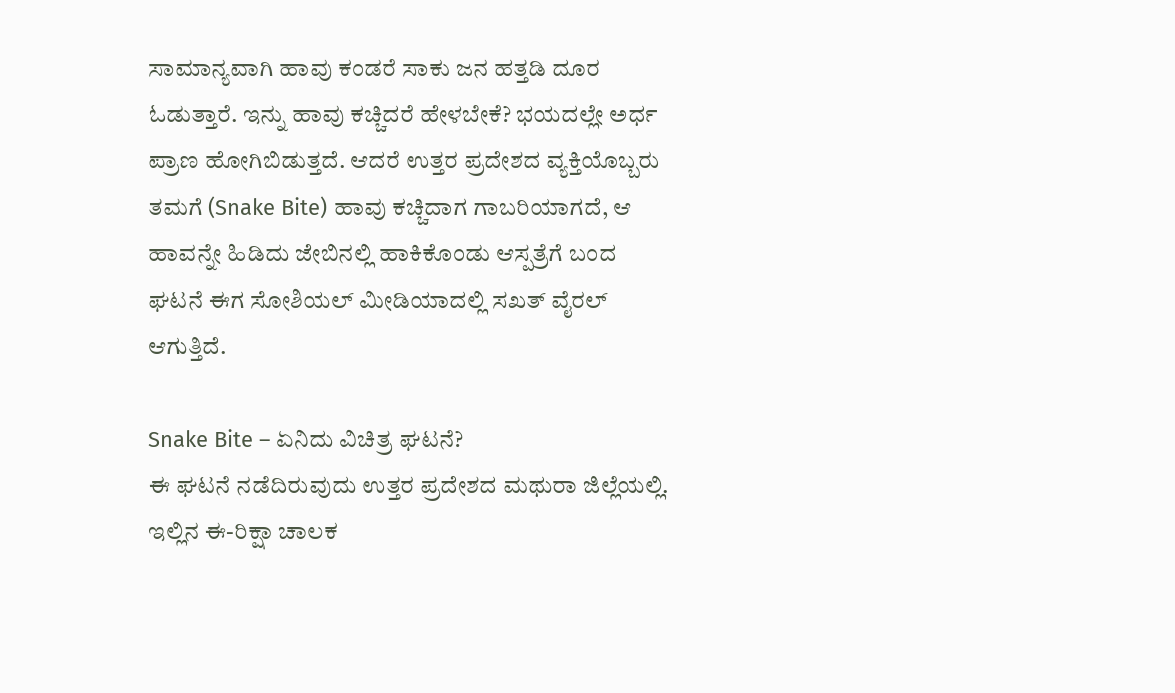ಸಾಮಾನ್ಯವಾಗಿ ಹಾವು ಕಂಡರೆ ಸಾಕು ಜನ ಹತ್ತಡಿ ದೂರ ಓಡುತ್ತಾರೆ. ಇನ್ನು ಹಾವು ಕಚ್ಚಿದರೆ ಹೇಳಬೇಕೆ? ಭಯದಲ್ಲೇ ಅರ್ಧ ಪ್ರಾಣ ಹೋಗಿಬಿಡುತ್ತದೆ. ಆದರೆ ಉತ್ತರ ಪ್ರದೇಶದ ವ್ಯಕ್ತಿಯೊಬ್ಬರು ತಮಗೆ (Snake Bite) ಹಾವು ಕಚ್ಚಿದಾಗ ಗಾಬರಿಯಾಗದೆ, ಆ ಹಾವನ್ನೇ ಹಿಡಿದು ಜೇಬಿನಲ್ಲಿ ಹಾಕಿಕೊಂಡು ಆಸ್ಪತ್ರೆಗೆ ಬಂದ ಘಟನೆ ಈಗ ಸೋಶಿಯಲ್ ಮೀಡಿಯಾದಲ್ಲಿ ಸಖತ್ ವೈರಲ್ ಆಗುತ್ತಿದೆ.

Snake Bite – ಏನಿದು ವಿಚಿತ್ರ ಘಟನೆ?
ಈ ಘಟನೆ ನಡೆದಿರುವುದು ಉತ್ತರ ಪ್ರದೇಶದ ಮಥುರಾ ಜಿಲ್ಲೆಯಲ್ಲಿ. ಇಲ್ಲಿನ ಈ-ರಿಕ್ಷಾ ಚಾಲಕ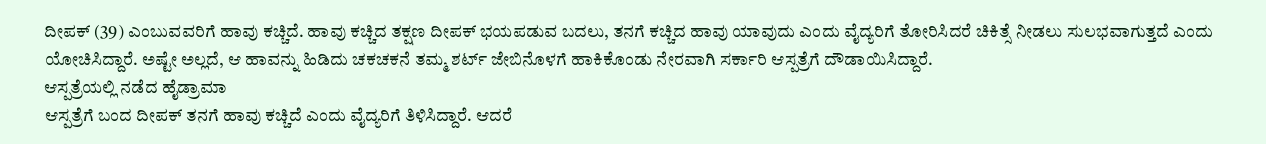ದೀಪಕ್ (39) ಎಂಬುವವರಿಗೆ ಹಾವು ಕಚ್ಚಿದೆ. ಹಾವು ಕಚ್ಚಿದ ತಕ್ಷಣ ದೀಪಕ್ ಭಯಪಡುವ ಬದಲು, ತನಗೆ ಕಚ್ಚಿದ ಹಾವು ಯಾವುದು ಎಂದು ವೈದ್ಯರಿಗೆ ತೋರಿಸಿದರೆ ಚಿಕಿತ್ಸೆ ನೀಡಲು ಸುಲಭವಾಗುತ್ತದೆ ಎಂದು ಯೋಚಿಸಿದ್ದಾರೆ. ಅಷ್ಟೇ ಅಲ್ಲದೆ, ಆ ಹಾವನ್ನು ಹಿಡಿದು ಚಕಚಕನೆ ತಮ್ಮ ಶರ್ಟ್ ಜೇಬಿನೊಳಗೆ ಹಾಕಿಕೊಂಡು ನೇರವಾಗಿ ಸರ್ಕಾರಿ ಆಸ್ಪತ್ರೆಗೆ ದೌಡಾಯಿಸಿದ್ದಾರೆ.
ಆಸ್ಪತ್ರೆಯಲ್ಲಿ ನಡೆದ ಹೈಡ್ರಾಮಾ
ಆಸ್ಪತ್ರೆಗೆ ಬಂದ ದೀಪಕ್ ತನಗೆ ಹಾವು ಕಚ್ಚಿದೆ ಎಂದು ವೈದ್ಯರಿಗೆ ತಿಳಿಸಿದ್ದಾರೆ. ಆದರೆ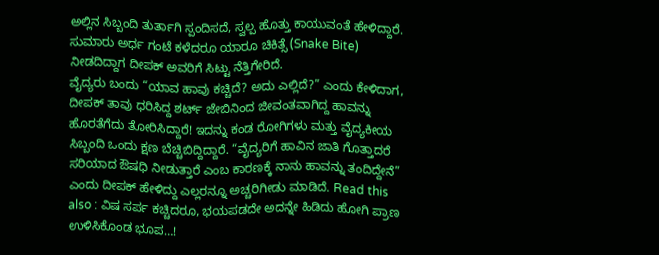ಅಲ್ಲಿನ ಸಿಬ್ಬಂದಿ ತುರ್ತಾಗಿ ಸ್ಪಂದಿಸದೆ, ಸ್ವಲ್ಪ ಹೊತ್ತು ಕಾಯುವಂತೆ ಹೇಳಿದ್ದಾರೆ. ಸುಮಾರು ಅರ್ಧ ಗಂಟೆ ಕಳೆದರೂ ಯಾರೂ ಚಿಕಿತ್ಸೆ (Snake Bite) ನೀಡದಿದ್ದಾಗ ದೀಪಕ್ ಅವರಿಗೆ ಸಿಟ್ಟು ನೆತ್ತಿಗೇರಿದೆ.
ವೈದ್ಯರು ಬಂದು “ಯಾವ ಹಾವು ಕಚ್ಚಿದೆ? ಅದು ಎಲ್ಲಿದೆ?” ಎಂದು ಕೇಳಿದಾಗ, ದೀಪಕ್ ತಾವು ಧರಿಸಿದ್ದ ಶರ್ಟ್ ಜೇಬಿನಿಂದ ಜೀವಂತವಾಗಿದ್ದ ಹಾವನ್ನು ಹೊರತೆಗೆದು ತೋರಿಸಿದ್ದಾರೆ! ಇದನ್ನು ಕಂಡ ರೋಗಿಗಳು ಮತ್ತು ವೈದ್ಯಕೀಯ ಸಿಬ್ಬಂದಿ ಒಂದು ಕ್ಷಣ ಬೆಚ್ಚಿಬಿದ್ದಿದ್ದಾರೆ. “ವೈದ್ಯರಿಗೆ ಹಾವಿನ ಜಾತಿ ಗೊತ್ತಾದರೆ ಸರಿಯಾದ ಔಷಧಿ ನೀಡುತ್ತಾರೆ ಎಂಬ ಕಾರಣಕ್ಕೆ ನಾನು ಹಾವನ್ನು ತಂದಿದ್ದೇನೆ” ಎಂದು ದೀಪಕ್ ಹೇಳಿದ್ದು ಎಲ್ಲರನ್ನೂ ಅಚ್ಚರಿಗೀಡು ಮಾಡಿದೆ. Read this also : ವಿಷ ಸರ್ಪ ಕಚ್ಚಿದರೂ, ಭಯಪಡದೇ ಅದನ್ನೇ ಹಿಡಿದು ಹೋಗಿ ಪ್ರಾಣ ಉಳಿಸಿಕೊಂಡ ಭೂಪ…!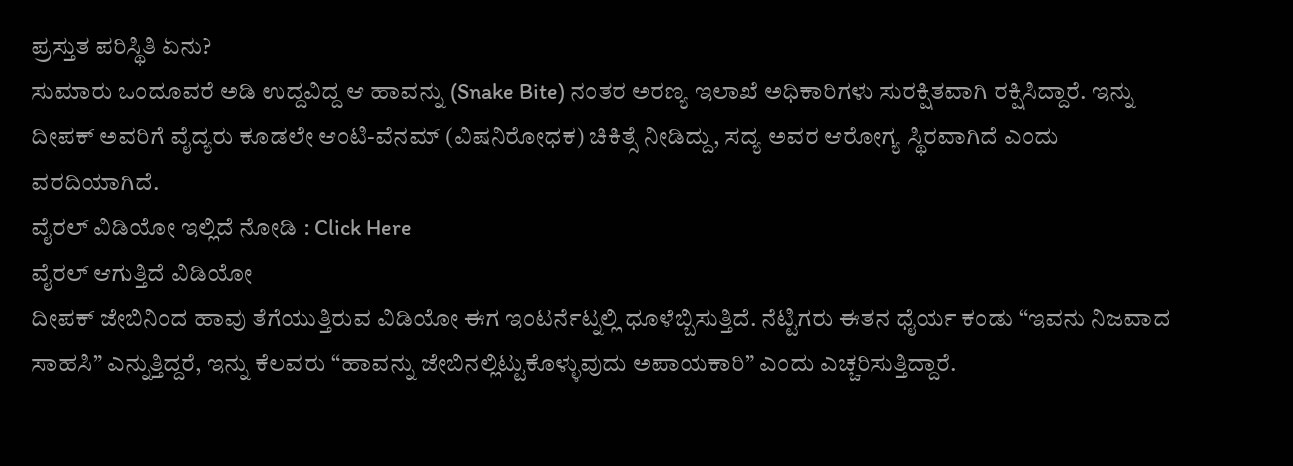ಪ್ರಸ್ತುತ ಪರಿಸ್ಥಿತಿ ಏನು?
ಸುಮಾರು ಒಂದೂವರೆ ಅಡಿ ಉದ್ದವಿದ್ದ ಆ ಹಾವನ್ನು (Snake Bite) ನಂತರ ಅರಣ್ಯ ಇಲಾಖೆ ಅಧಿಕಾರಿಗಳು ಸುರಕ್ಷಿತವಾಗಿ ರಕ್ಷಿಸಿದ್ದಾರೆ. ಇನ್ನು ದೀಪಕ್ ಅವರಿಗೆ ವೈದ್ಯರು ಕೂಡಲೇ ಆಂಟಿ-ವೆನಮ್ (ವಿಷನಿರೋಧಕ) ಚಿಕಿತ್ಸೆ ನೀಡಿದ್ದು, ಸದ್ಯ ಅವರ ಆರೋಗ್ಯ ಸ್ಥಿರವಾಗಿದೆ ಎಂದು ವರದಿಯಾಗಿದೆ.
ವೈರಲ್ ವಿಡಿಯೋ ಇಲ್ಲಿದೆ ನೋಡಿ : Click Here
ವೈರಲ್ ಆಗುತ್ತಿದೆ ವಿಡಿಯೋ
ದೀಪಕ್ ಜೇಬಿನಿಂದ ಹಾವು ತೆಗೆಯುತ್ತಿರುವ ವಿಡಿಯೋ ಈಗ ಇಂಟರ್ನೆಟ್ನಲ್ಲಿ ಧೂಳೆಬ್ಬಿಸುತ್ತಿದೆ. ನೆಟ್ಟಿಗರು ಈತನ ಧೈರ್ಯ ಕಂಡು “ಇವನು ನಿಜವಾದ ಸಾಹಸಿ” ಎನ್ನುತ್ತಿದ್ದರೆ, ಇನ್ನು ಕೆಲವರು “ಹಾವನ್ನು ಜೇಬಿನಲ್ಲಿಟ್ಟುಕೊಳ್ಳುವುದು ಅಪಾಯಕಾರಿ” ಎಂದು ಎಚ್ಚರಿಸುತ್ತಿದ್ದಾರೆ.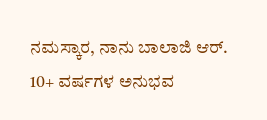ನಮಸ್ಕಾರ, ನಾನು ಬಾಲಾಜಿ ಆರ್. 10+ ವರ್ಷಗಳ ಅನುಭವ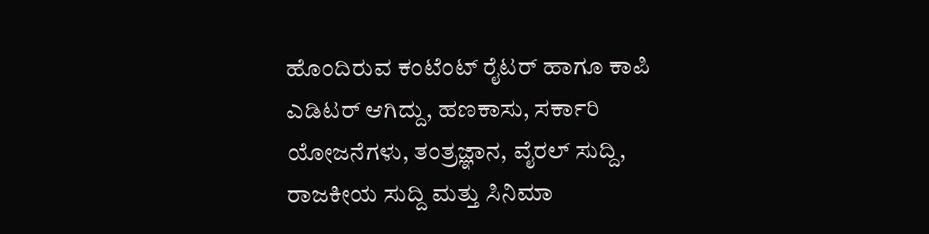ಹೊಂದಿರುವ ಕಂಟೆಂಟ್ ರೈಟರ್ ಹಾಗೂ ಕಾಪಿ ಎಡಿಟರ್ ಆಗಿದ್ದು, ಹಣಕಾಸು, ಸರ್ಕಾರಿ ಯೋಜನೆಗಳು, ತಂತ್ರಜ್ಞಾನ, ವೈರಲ್ ಸುದ್ದಿ, ರಾಜಕೀಯ ಸುದ್ದಿ ಮತ್ತು ಸಿನಿಮಾ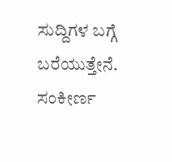ಸುದ್ದಿಗಳ ಬಗ್ಗೆ ಬರೆಯುತ್ತೇನೆ. ಸಂಕೀರ್ಣ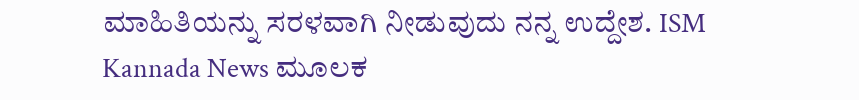ಮಾಹಿತಿಯನ್ನು ಸರಳವಾಗಿ ನೀಡುವುದು ನನ್ನ ಉದ್ದೇಶ. ISM Kannada News ಮೂಲಕ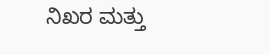ನಿಖರ ಮತ್ತು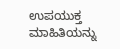ಉಪಯುಕ್ತ ಮಾಹಿತಿಯನ್ನು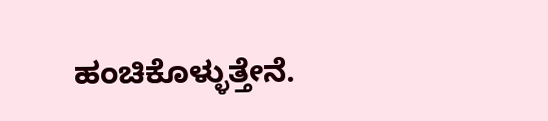ಹಂಚಿಕೊಳ್ಳುತ್ತೇನೆ.